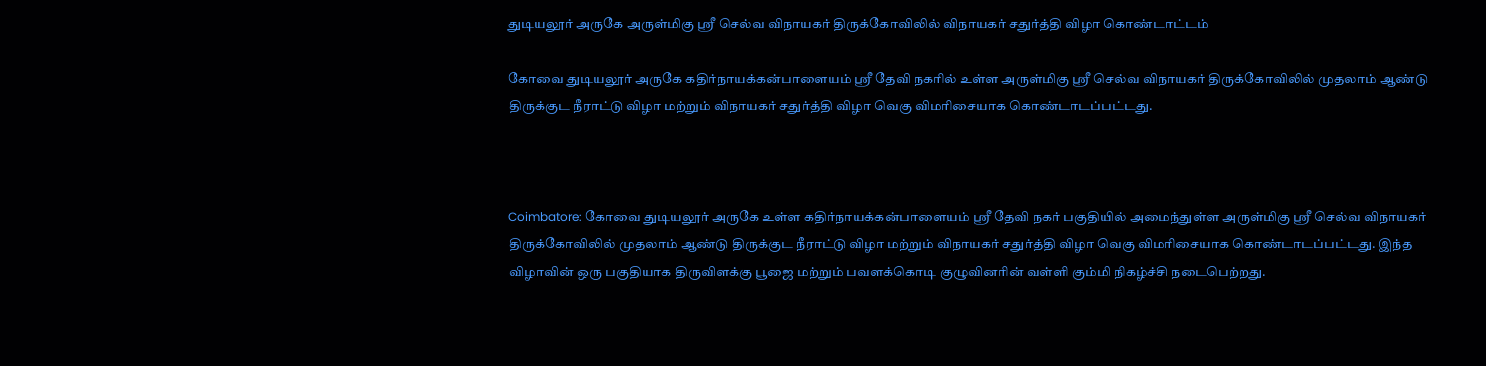துடியலூர் அருகே அருள்மிகு ஸ்ரீ செல்வ விநாயகர் திருக்கோவிலில் விநாயகர் சதுர்த்தி விழா கொண்டாட்டம்

கோவை துடியலூர் அருகே கதிர்நாயக்கன்பாளையம் ஸ்ரீ தேவி நகரில் உள்ள அருள்மிகு ஸ்ரீ செல்வ விநாயகர் திருக்கோவிலில் முதலாம் ஆண்டு திருக்குட நீராட்டு விழா மற்றும் விநாயகர் சதுர்த்தி விழா வெகு விமரிசையாக கொண்டாடப்பட்டது.



Coimbatore: கோவை துடியலூர் அருகே உள்ள கதிர்நாயக்கன்பாளையம் ஸ்ரீ தேவி நகர் பகுதியில் அமைந்துள்ள அருள்மிகு ஸ்ரீ செல்வ விநாயகர் திருக்கோவிலில் முதலாம் ஆண்டு திருக்குட நீராட்டு விழா மற்றும் விநாயகர் சதுர்த்தி விழா வெகு விமரிசையாக கொண்டாடப்பட்டது. இந்த விழாவின் ஒரு பகுதியாக திருவிளக்கு பூஜை மற்றும் பவளக்கொடி குழுவினரின் வள்ளி கும்மி நிகழ்ச்சி நடைபெற்றது.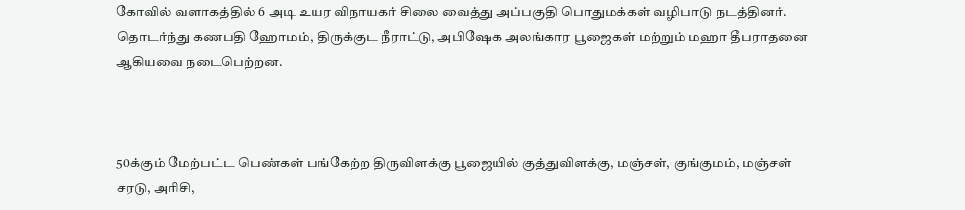கோவில் வளாகத்தில் 6 அடி உயர விநாயகர் சிலை வைத்து அப்பகுதி பொதுமக்கள் வழிபாடு நடத்தினர். தொடர்ந்து கணபதி ஹோமம், திருக்குட நீராட்டு, அபிஷேக அலங்கார பூஜைகள் மற்றும் மஹா தீபராதனை ஆகியவை நடைபெற்றன.



50க்கும் மேற்பட்ட பெண்கள் பங்கேற்ற திருவிளக்கு பூஜையில் குத்துவிளக்கு, மஞ்சள், குங்குமம், மஞ்சள் சரடு, அரிசி,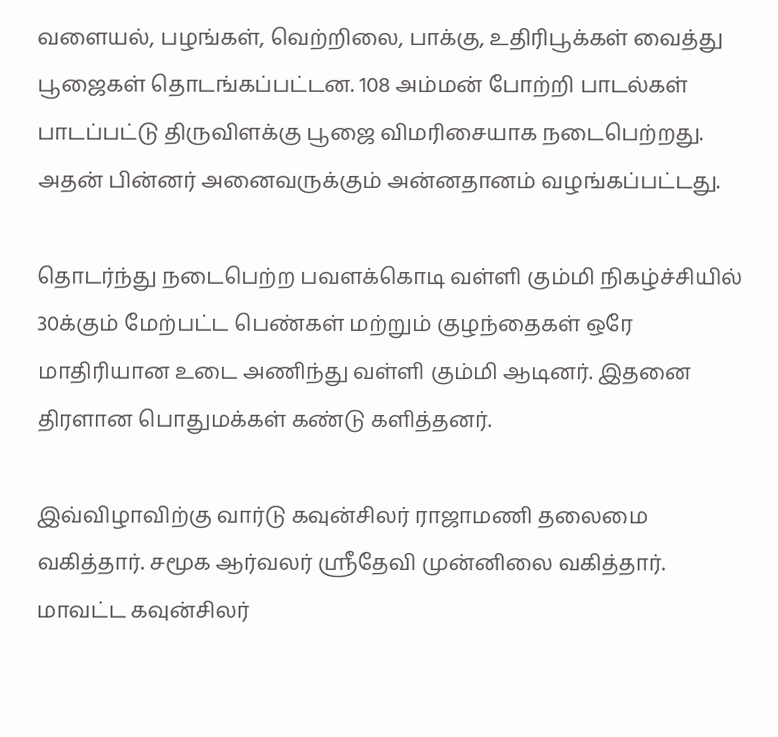வளையல், பழங்கள், வெற்றிலை, பாக்கு, உதிரிபூக்கள் வைத்து பூஜைகள் தொடங்கப்பட்டன. 108 அம்மன் போற்றி பாடல்கள் பாடப்பட்டு திருவிளக்கு பூஜை விமரிசையாக நடைபெற்றது. அதன் பின்னர் அனைவருக்கும் அன்னதானம் வழங்கப்பட்டது.

தொடர்ந்து நடைபெற்ற பவளக்கொடி வள்ளி கும்மி நிகழ்ச்சியில் 30க்கும் மேற்பட்ட பெண்கள் மற்றும் குழந்தைகள் ஒரே மாதிரியான உடை அணிந்து வள்ளி கும்மி ஆடினர். இதனை திரளான பொதுமக்கள் கண்டு களித்தனர்.

இவ்விழாவிற்கு வார்டு கவுன்சிலர் ராஜாமணி தலைமை வகித்தார். சமூக ஆர்வலர் ஸ்ரீதேவி முன்னிலை வகித்தார். மாவட்ட கவுன்சிலர்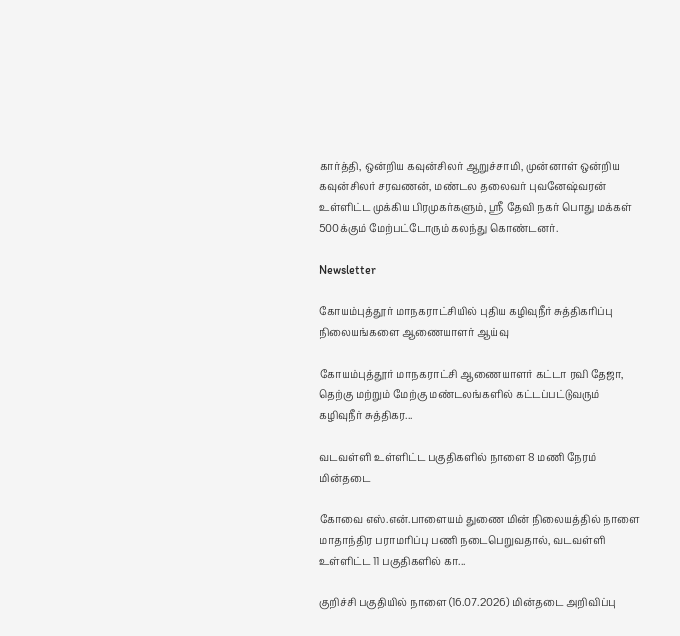கார்த்தி, ஒன்றிய கவுன்சிலர் ஆறுச்சாமி, முன்னாள் ஒன்றிய கவுன்சிலர் சரவணன், மண்டல தலைவர் புவனேஷ்வரன் உள்ளிட்ட முக்கிய பிரமுகர்களும், ஸ்ரீ தேவி நகர் பொது மக்கள் 500க்கும் மேற்பட்டோரும் கலந்து கொண்டனர்.

Newsletter

கோயம்புத்தூர் மாநகராட்சியில் புதிய கழிவுநீர் சுத்திகரிப்பு நிலையங்களை ஆணையாளர் ஆய்வு

கோயம்புத்தூர் மாநகராட்சி ஆணையாளர் கட்டா ரவி தேஜா, தெற்கு மற்றும் மேற்கு மண்டலங்களில் கட்டப்பட்டுவரும் கழிவுநீர் சுத்திகர...

வடவள்ளி உள்ளிட்ட பகுதிகளில் நாளை 8 மணி நேரம் மின்தடை

கோவை எஸ்.என்.பாளையம் துணை மின் நிலையத்தில் நாளை மாதாந்திர பராமரிப்பு பணி நடைபெறுவதால், வடவள்ளி உள்ளிட்ட 11 பகுதிகளில் கா...

குறிச்சி பகுதியில் நாளை (16.07.2026) மின்தடை அறிவிப்பு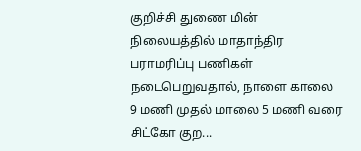குறிச்சி துணை மின் நிலையத்தில் மாதாந்திர பராமரிப்பு பணிகள் நடைபெறுவதால், நாளை காலை 9 மணி முதல் மாலை 5 மணி வரை சிட்கோ குற...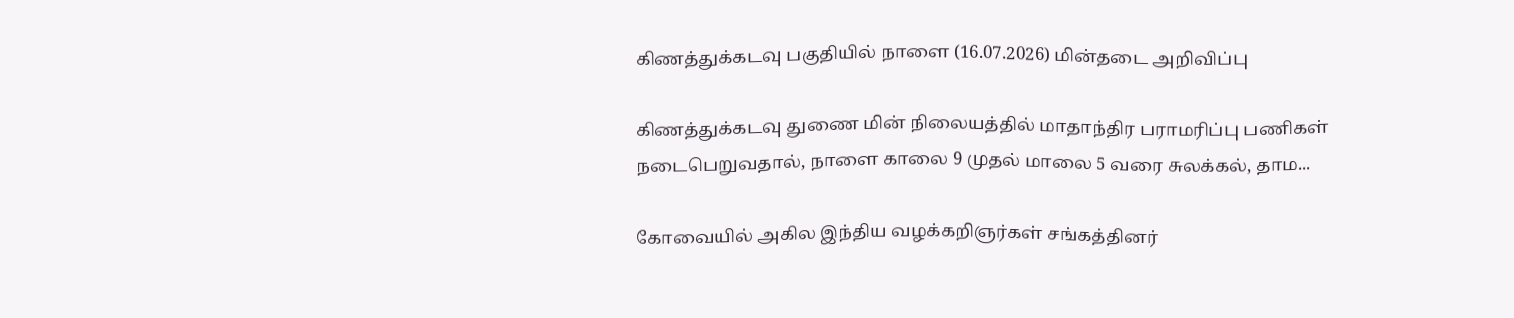கிணத்துக்கடவு பகுதியில் நாளை (16.07.2026) மின்தடை அறிவிப்பு

கிணத்துக்கடவு துணை மின் நிலையத்தில் மாதாந்திர பராமரிப்பு பணிகள் நடைபெறுவதால், நாளை காலை 9 முதல் மாலை 5 வரை சுலக்கல், தாம...

கோவையில் அகில இந்திய வழக்கறிஞர்கள் சங்கத்தினர்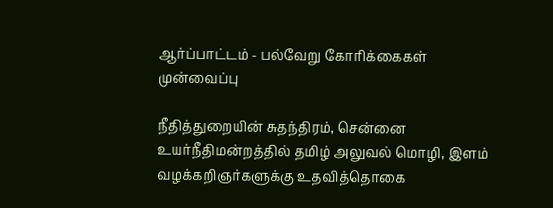ஆர்ப்பாட்டம் - பல்வேறு கோரிக்கைகள் முன்வைப்பு

நீதித்துறையின் சுதந்திரம், சென்னை உயர்நீதிமன்றத்தில் தமிழ் அலுவல் மொழி, இளம் வழக்கறிஞர்களுக்கு உதவித்தொகை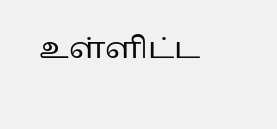உள்ளிட்ட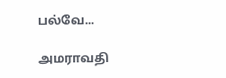பல்வே...

அமராவதி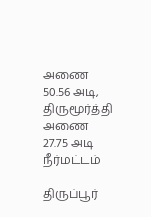அணை 50.56 அடி, திருமூர்த்தி அணை 27.75 அடி நீர்மட்டம்

திருப்பூர்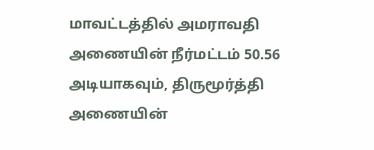மாவட்டத்தில் அமராவதி அணையின் நீர்மட்டம் 50.56 அடியாகவும், திருமூர்த்தி அணையின்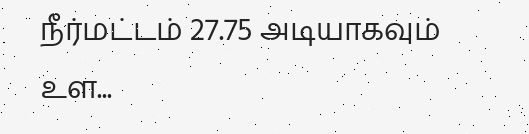நீர்மட்டம் 27.75 அடியாகவும் உள...